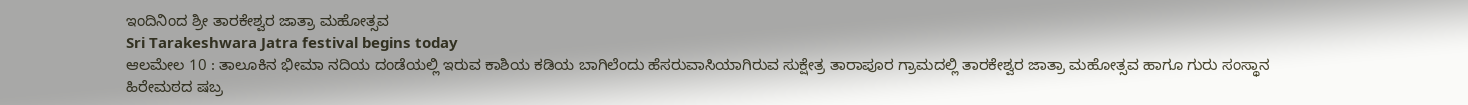ಇಂದಿನಿಂದ ಶ್ರೀ ತಾರಕೇಶ್ವರ ಜಾತ್ರಾ ಮಹೋತ್ಸವ
Sri Tarakeshwara Jatra festival begins today
ಆಲಮೇಲ 10 : ತಾಲೂಕಿನ ಭೀಮಾ ನದಿಯ ದಂಡೆಯಲ್ಲಿ ಇರುವ ಕಾಶಿಯ ಕಡಿಯ ಬಾಗಿಲೆಂದು ಹೆಸರುವಾಸಿಯಾಗಿರುವ ಸುಕ್ಷೇತ್ರ ತಾರಾಪೂರ ಗ್ರಾಮದಲ್ಲಿ ತಾರಕೇಶ್ವರ ಜಾತ್ರಾ ಮಹೋತ್ಸವ ಹಾಗೂ ಗುರು ಸಂಸ್ಥಾನ ಹಿರೇಮಠದ ಷಬ್ರ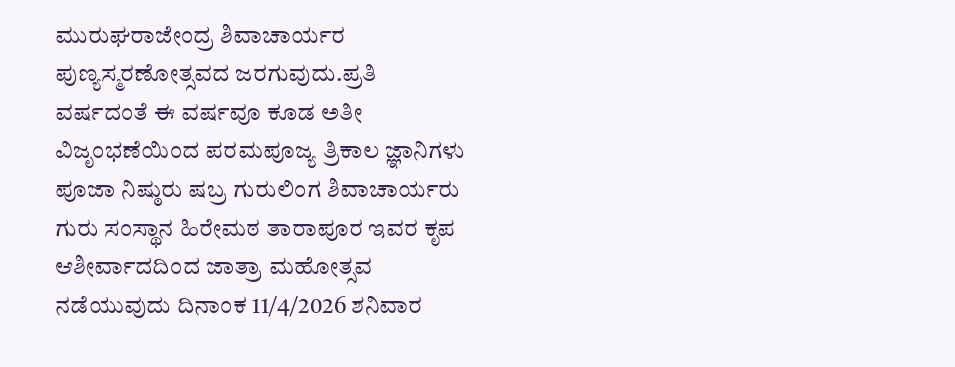ಮುರುಘರಾಜೇಂದ್ರ ಶಿವಾಚಾರ್ಯರ ಪುಣ್ಯಸ್ಮರಣೋತ್ಸವದ ಜರಗುವುದು.ಪ್ರತಿ ವರ್ಷದಂತೆ ಈ ವರ್ಷವೂ ಕೂಡ ಅತೀ ವಿಜೃಂಭಣೆಯಿಂದ ಪರಮಪೂಜ್ಯ ತ್ರಿಕಾಲ ಜ್ಞಾನಿಗಳು ಪೂಜಾ ನಿಷ್ಠುರು ಷಬ್ರ ಗುರುಲಿಂಗ ಶಿವಾಚಾರ್ಯರು ಗುರು ಸಂಸ್ಥಾನ ಹಿರೇಮಠ ತಾರಾಪೂರ ಇವರ ಕೃಪ ಆಶೀರ್ವಾದದಿಂದ ಜಾತ್ರಾ ಮಹೋತ್ಸವ ನಡೆಯುವುದು ದಿನಾಂಕ 11/4/2026 ಶನಿವಾರ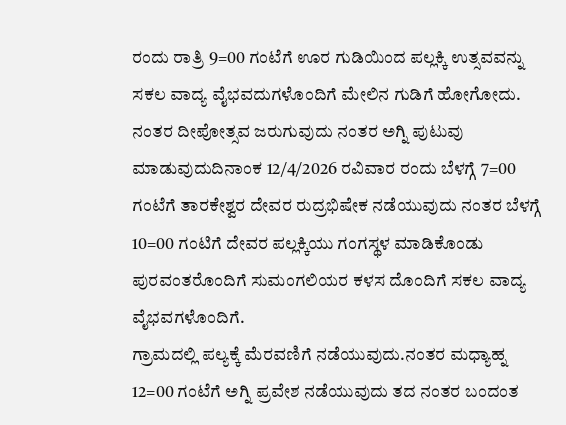ರಂದು ರಾತ್ರಿ 9=00 ಗಂಟೆಗೆ ಊರ ಗುಡಿಯಿಂದ ಪಲ್ಲಕ್ಕಿ ಉತ್ಸವವನ್ನು ಸಕಲ ವಾದ್ಯ ವೈಭವದುಗಳೊಂದಿಗೆ ಮೇಲಿನ ಗುಡಿಗೆ ಹೋಗೋದು. ನಂತರ ದೀಪೋತ್ಸವ ಜರುಗುವುದು ನಂತರ ಅಗ್ನಿ ಪುಟುವು ಮಾಡುವುದುದಿನಾಂಕ 12/4/2026 ರವಿವಾರ ರಂದು ಬೆಳಗ್ಗೆ 7=00 ಗಂಟೆಗೆ ತಾರಕೇಶ್ವರ ದೇವರ ರುದ್ರಭಿಷೇಕ ನಡೆಯುವುದು ನಂತರ ಬೆಳಗ್ಗೆ 10=00 ಗಂಟಿಗೆ ದೇವರ ಪಲ್ಲಕ್ಕಿಯು ಗಂಗಸ್ಥಳ ಮಾಡಿಕೊಂಡು ಪುರವಂತರೊಂದಿಗೆ ಸುಮಂಗಲಿಯರ ಕಳಸ ದೊಂದಿಗೆ ಸಕಲ ವಾದ್ಯ ವೈಭವಗಳೊಂದಿಗೆ.
ಗ್ರಾಮದಲ್ಲಿ ಪಲ್ಯಕ್ಕೆ ಮೆರವಣಿಗೆ ನಡೆಯುವುದು.ನಂತರ ಮಧ್ಯಾಹ್ನ 12=00 ಗಂಟೆಗೆ ಅಗ್ನಿ ಪ್ರವೇಶ ನಡೆಯುವುದು ತದ ನಂತರ ಬಂದಂತ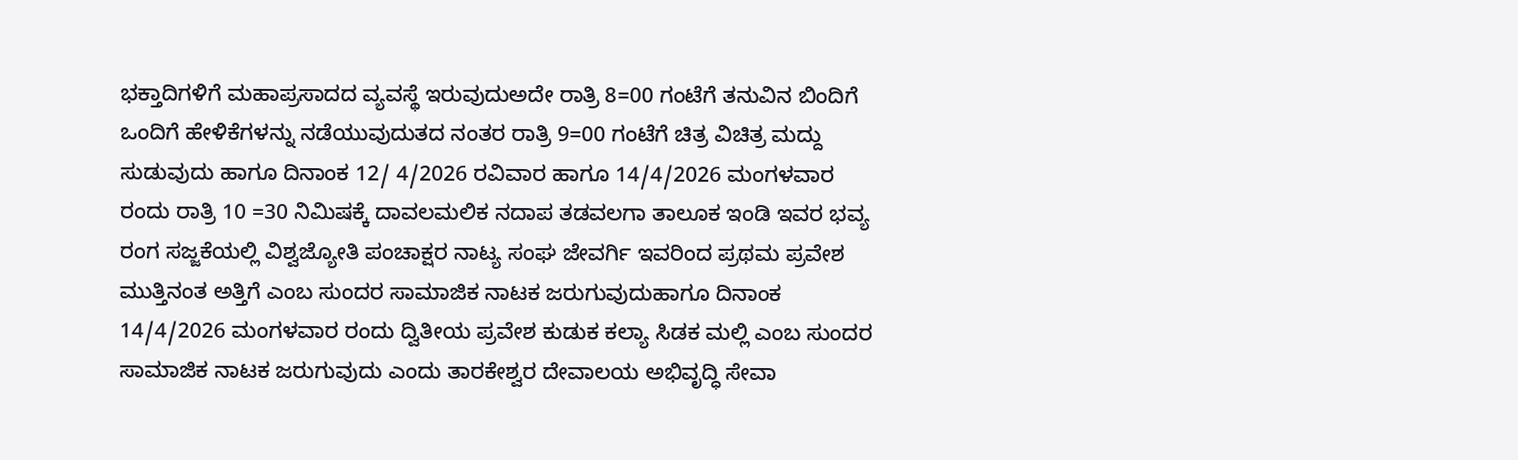ಭಕ್ತಾದಿಗಳಿಗೆ ಮಹಾಪ್ರಸಾದದ ವ್ಯವಸ್ಥೆ ಇರುವುದುಅದೇ ರಾತ್ರಿ 8=00 ಗಂಟೆಗೆ ತನುವಿನ ಬಿಂದಿಗೆ ಒಂದಿಗೆ ಹೇಳಿಕೆಗಳನ್ನು ನಡೆಯುವುದುತದ ನಂತರ ರಾತ್ರಿ 9=00 ಗಂಟೆಗೆ ಚಿತ್ರ ವಿಚಿತ್ರ ಮದ್ದು ಸುಡುವುದು ಹಾಗೂ ದಿನಾಂಕ 12/ 4/2026 ರವಿವಾರ ಹಾಗೂ 14/4/2026 ಮಂಗಳವಾರ ರಂದು ರಾತ್ರಿ 10 =30 ನಿಮಿಷಕ್ಕೆ ದಾವಲಮಲಿಕ ನದಾಪ ತಡವಲಗಾ ತಾಲೂಕ ಇಂಡಿ ಇವರ ಭವ್ಯ ರಂಗ ಸಜ್ಜಕೆಯಲ್ಲಿ ವಿಶ್ವಜ್ಯೋತಿ ಪಂಚಾಕ್ಷರ ನಾಟ್ಯ ಸಂಘ ಜೇವರ್ಗಿ ಇವರಿಂದ ಪ್ರಥಮ ಪ್ರವೇಶ ಮುತ್ತಿನಂತ ಅತ್ತಿಗೆ ಎಂಬ ಸುಂದರ ಸಾಮಾಜಿಕ ನಾಟಕ ಜರುಗುವುದುಹಾಗೂ ದಿನಾಂಕ 14/4/2026 ಮಂಗಳವಾರ ರಂದು ದ್ವಿತೀಯ ಪ್ರವೇಶ ಕುಡುಕ ಕಲ್ಯಾ ಸಿಡಕ ಮಲ್ಲಿ ಎಂಬ ಸುಂದರ ಸಾಮಾಜಿಕ ನಾಟಕ ಜರುಗುವುದು ಎಂದು ತಾರಕೇಶ್ವರ ದೇವಾಲಯ ಅಭಿವೃದ್ಧಿ ಸೇವಾ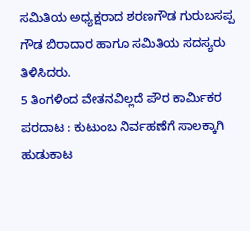ಸಮಿತಿಯ ಅಧ್ಯಕ್ಷರಾದ ಶರಣಗೌಡ ಗುರುಬಸಪ್ಪ ಗೌಡ ಬಿರಾದಾರ ಹಾಗೂ ಸಮಿತಿಯ ಸದಸ್ಯರು ತಿಳಿಸಿದರು.
5 ತಿಂಗಳಿಂದ ವೇತನವಿಲ್ಲದೆ ಪೌರ ಕಾರ್ಮಿಕರ ಪರದಾಟ : ಕುಟುಂಬ ನಿರ್ವಹಣೆಗೆ ಸಾಲಕ್ಕಾಗಿ ಹುಡುಕಾಟ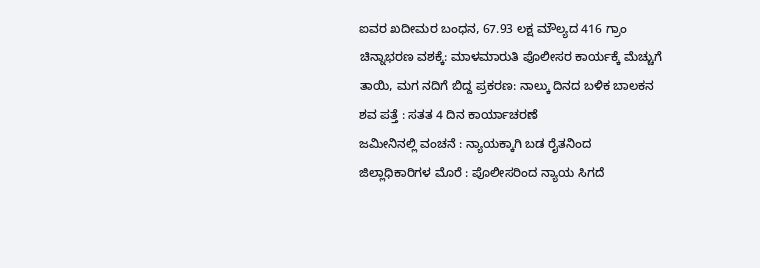ಐವರ ಖದೀಮರ ಬಂಧನ, 67.93 ಲಕ್ಷ ಮೌಲ್ಯದ 416 ಗ್ರಾಂ ಚಿನ್ನಾಭರಣ ವಶಕ್ಕೆ: ಮಾಳಮಾರುತಿ ಪೊಲೀಸರ ಕಾರ್ಯಕ್ಕೆ ಮೆಚ್ಚುಗೆ
ತಾಯಿ, ಮಗ ನದಿಗೆ ಬಿದ್ದ ಪ್ರಕರಣ: ನಾಲ್ಕು ದಿನದ ಬಳಿಕ ಬಾಲಕನ ಶವ ಪತ್ತೆ : ಸತತ 4 ದಿನ ಕಾರ್ಯಾಚರಣೆ
ಜಮೀನಿನಲ್ಲಿ ವಂಚನೆ : ನ್ಯಾಯಕ್ಕಾಗಿ ಬಡ ರೈತನಿಂದ ಜಿಲ್ಲಾಧಿಕಾರಿಗಳ ಮೊರೆ : ಪೊಲೀಸರಿಂದ ನ್ಯಾಯ ಸಿಗದೆ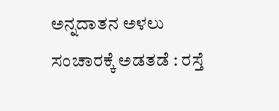ಅನ್ನದಾತನ ಅಳಲು
ಸಂಚಾರಕ್ಕೆ ಅಡತಡೆ : ರಸ್ತೆ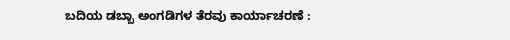ಬದಿಯ ಡಬ್ಬಾ ಅಂಗಡಿಗಳ ತೆರವು ಕಾರ್ಯಾಚರಣೆ :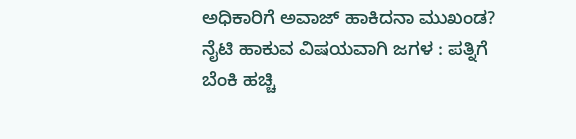ಅಧಿಕಾರಿಗೆ ಅವಾಜ್ ಹಾಕಿದನಾ ಮುಖಂಡ?
ನೈಟಿ ಹಾಕುವ ವಿಷಯವಾಗಿ ಜಗಳ : ಪತ್ನಿಗೆ ಬೆಂಕಿ ಹಚ್ಚಿ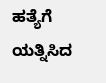ಹತ್ಯೆಗೆ ಯತ್ನಿಸಿದ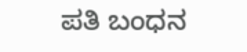ಪತಿ ಬಂಧನ